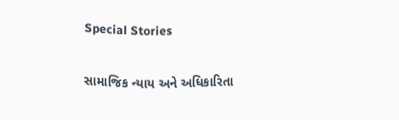Special Stories

સામાજિક ન્યાય અને અધિકારિતા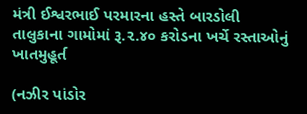મંત્રી ઈશ્વરભાઈ પરમારના હસ્તે બારડોલી તાલુકાના ગામોમાં રૂ.૨.૪૦ કરોડના ખર્ચે રસ્તાઓનું ખાતમુહૂર્ત

(નઝીર પાંડોર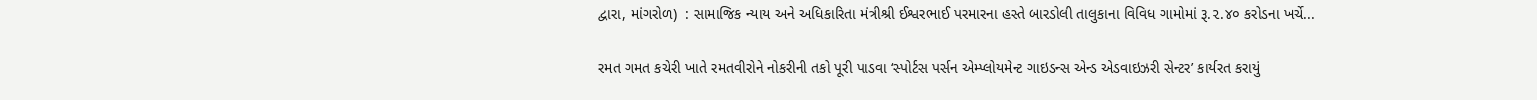દ્વારા, માંગરોળ)  : સામાજિક ન્યાય અને અધિકારિતા મંત્રીશ્રી ઈશ્વરભાઈ પરમારના હસ્તે બારડોલી તાલુકાના વિવિધ ગામોમાં રૂ.૨.૪૦ કરોડના ખર્ચે...

રમત ગમત કચેરી ખાતે રમતવીરોને નોકરીની તકો પૂરી પાડવા ‘સ્પોર્ટસ પર્સન એમ્પ્લોયમેન્ટ ગાઇડન્સ એન્ડ એડવાઇઝરી સેન્ટર’ કાર્યરત કરાયું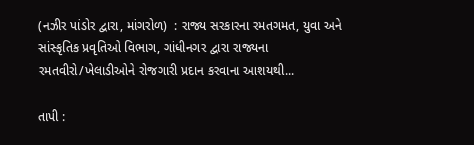(નઝીર પાંડોર દ્વારા, માંગરોળ)  : રાજ્ય સરકારના રમતગમત, યુવા અને સાંસ્કૃતિક પ્રવૃતિઓ વિભાગ, ગાંધીનગર દ્વારા રાજ્યના રમતવીરો/ખેલાડીઓને રોજગારી પ્રદાન કરવાના આશયથી...

તાપી :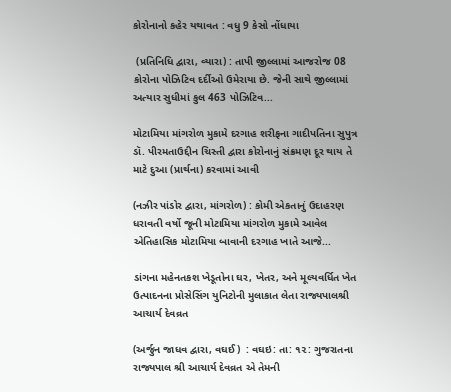કોરોનાનો કહેર યથાવત : વધુ 9 કેસો નોંધાયા

 (પ્રતિનિધિ દ્વારા, વ્યારા) : તાપી જીલ્લામાં આજરોજ 08 કોરોના પોઝિટિવ દર્દીઓ ઉમેરાયા છે. જેની સાથે જીલ્લામાં અત્યાર સુધીમાં કુલ 463 પોઝિટિવ...

મોટામિયા માંગરોળ મુકામે દરગાહ શરીફના ગાદીપતિના સુપુત્ર ડૉ. પીરમતાઉદ્દીન ચિસ્તી દ્વારા કોરોનાનું સંક્રમણ દૂર થાય તે માટે દુઆ (પ્રાર્થના) કરવામાં આવી

(નઝીર પાંડોર દ્વારા, માંગરોળ) : કોમી એકતાનું ઉદાહરણ ધરાવતી વર્ષો જૂની મોટામિયા માંગરોળ મુકામે આવેલ એતિહાસિક મોટામિયા બાવાની દરગાહ ખાતે આજે...

ડાંગના મહેનતકશ ખેડૂતોના ઘર, ખેતર, અને મૂલ્યવર્ધિત ખેત ઉત્પાદનના પ્રોસેસિંગ યુનિટોની મુલાકાત લેતા રાજ્યપાલશ્રી આચાર્ય દેવવ્રત

(અર્જુન જાધવ દ્વારા, વઘઈ)  : વઘઇ: તા: ૧૨: ગુજરાતના રાજ્યપાલ શ્રી આચાર્ય દેવવ્રત એ તેમની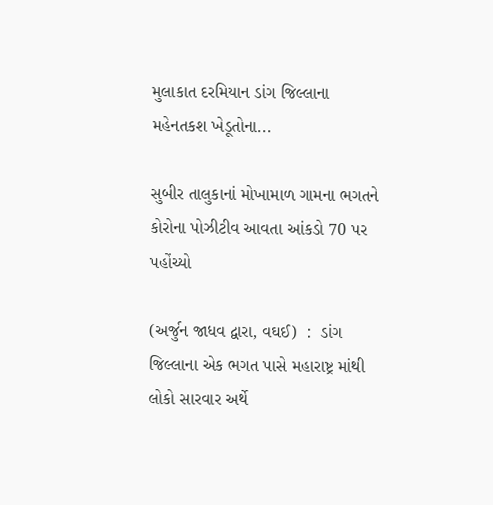મુલાકાત દરમિયાન ડાંગ જિલ્લાના મહેનતકશ ખેડૂતોના...

સુબીર તાલુકાનાં મોખામાળ ગામના ભગતને કોરોના પોઝીટીવ આવતા આંકડો 70 પર પહોંચ્યો

(અર્જુન જાધવ દ્વારા, વઘઈ)  :  ડાંગ જિલ્લાના એક ભગત પાસે મહારાષ્ટ્ર માંથી લોકો સારવાર અર્થે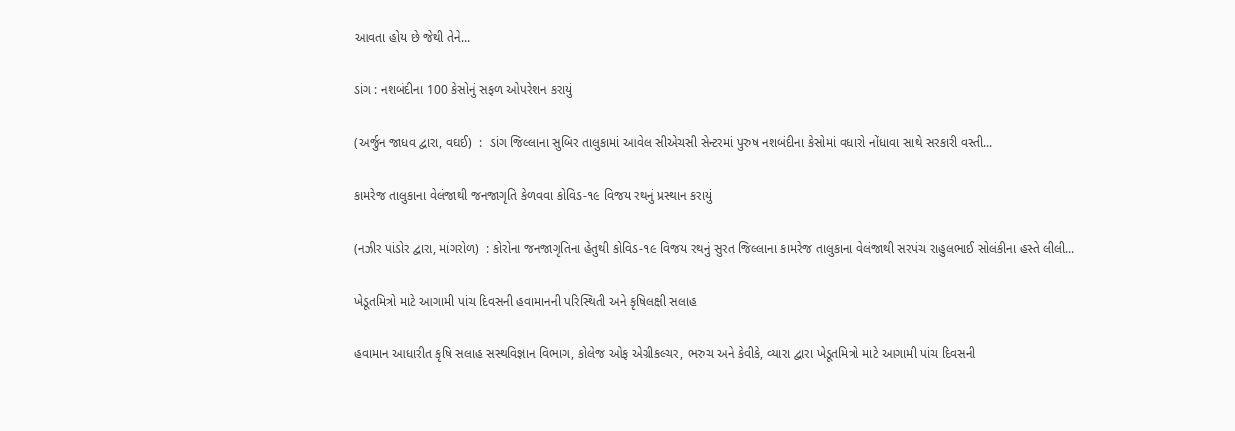આવતા હોય છે જેથી તેને...

ડાંગ : નશબંદીના 100 કેસોનું સફળ ઓપરેશન કરાયું

(અર્જુન જાધવ દ્વારા, વઘઈ)  :  ડાંગ જિલ્લાના સુબિર તાલુકામાં આવેલ સીએચસી સેન્ટરમાં પુરુષ નશબંદીના કેસોમાં વધારો નોંધાવા સાથે સરકારી વસ્તી...

કામરેજ તાલુકાના વેલંજાથી જનજાગૃતિ કેળવવા કોવિડ-૧૯ વિજય રથનું પ્રસ્થાન કરાયું

(નઝીર પાંડોર દ્વારા, માંગરોળ)  : કોરોના જનજાગૃતિના હેતુથી કોવિડ-૧૯ વિજય રથનું સુરત જિલ્લાના કામરેજ તાલુકાના વેલંજાથી સરપંચ રાહુલભાઈ સોલંકીના હસ્તે લીલી...

ખેડૂતમિત્રો માટે આગામી પાંચ દિવસની હવામાનની પરિસ્થિતી અને કૃષિલક્ષી સલાહ

હવામાન આધારીત કૃષિ સલાહ સસ્થવિજ્ઞાન વિભાગ, કોલેજ ઓફ એગ્રીકલ્ચર, ભરુચ અને કેવીકે, વ્યારા દ્વારા ખેડૂતમિત્રો માટે આગામી પાંચ દિવસની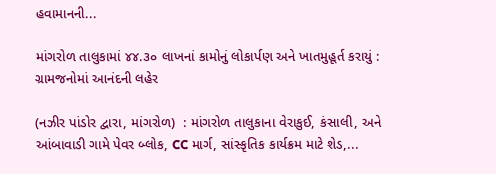હવામાનની...

માંગરોળ તાલુકામાં ૪૪.૩૦ લાખનાં કામોનું લોકાર્પણ અને ખાતમુહૂર્ત કરાયું : ગ્રામજનોમાં આનંદની લહેર

(નઝીર પાંડોર દ્વારા, માંગરોળ)  : માંગરોળ તાલુકાના વેરાકુઈ, કંસાલી, અને આંબાવાડી ગામે પેવર બ્લોક, CC માર્ગ, સાંસ્કૃતિક કાર્યક્રમ માટે શેડ,...